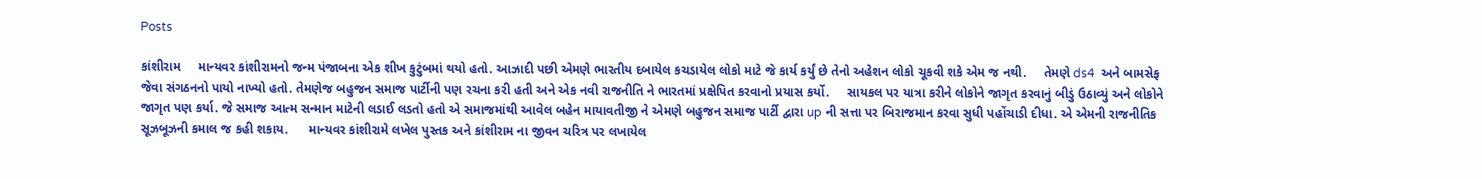Posts

કાંશીરામ     માન્યવર કાંશીરામનો જન્મ પંજાબના એક શીખ કુટુંબમાં થયો હતો. આઝાદી પછી એમણે ભારતીય દબાયેલ કચડાયેલ લોકો માટે જે કાર્ય કર્યું છે તેનો અહેશન લોકો ચૂકવી શકે એમ જ નથી.     તેમણે ds4  અને બામસેફ જેવા સંગઠનનો પાયો નાખ્યો હતો. તેમણેજ બહુજન સમાજ પાર્ટીની પણ રચના કરી હતી અને એક નવી રાજનીતિ ને ભારતમાં પ્રક્ષેપિત કરવાનો પ્રયાસ કર્યો.     સાયકલ પર યાત્રા કરીને લોકોને જાગૃત કરવાનું બીડું ઉઠાવ્યું અને લોકોને જાગૃત પણ કર્યા. જે સમાજ આત્મ સન્માન માટેની લડાઈ લડતો હતો એ સમાજમાંથી આવેલ બહેન માયાવતીજી ને એમણે બહુજન સમાજ પાર્ટી દ્વારા up ની સત્તા પર બિરાજમાન કરવા સુધી પહોંચાડી દીધા. એ એમની રાજનીતિક સૂઝબૂઝની કમાલ જ કહી શકાય.      માન્યવર કાંશીરામે લખેલ પુસ્તક અને કાંશીરામ ના જીવન ચરિત્ર પર લખાયેલ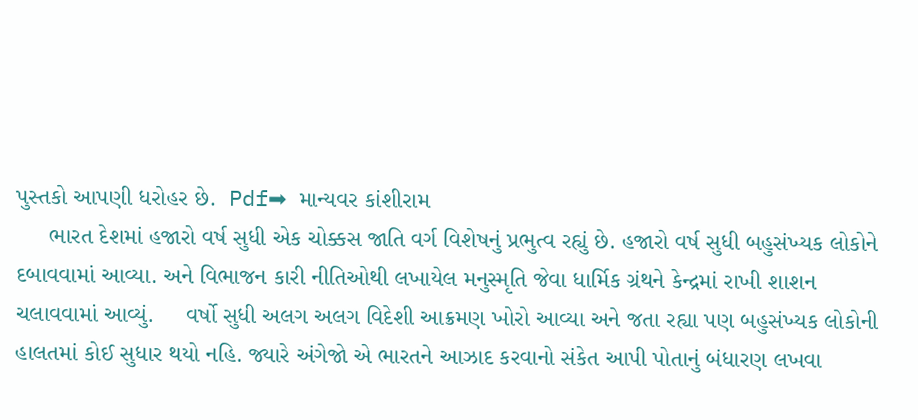પુસ્તકો આપણી ધરોહર છે.  Pdf➡ માન્યવર કાંશીરામ
     ભારત દેશમાં હજારો વર્ષ સુધી એક ચોક્કસ જાતિ વર્ગ વિશેષનું પ્રભુત્વ રહ્યું છે. હજારો વર્ષ સુધી બહુસંખ્યક લોકોને દબાવવામાં આવ્યા. અને વિભાજન કારી નીતિઓથી લખાયેલ મનુસ્મૃતિ જેવા ધાર્મિક ગ્રંથને કેન્દ્રમાં રાખી શાશન ચલાવવામાં આવ્યું.     વર્ષો સુધી અલગ અલગ વિદેશી આક્રમણ ખોરો આવ્યા અને જતા રહ્યા પણ બહુસંખ્યક લોકોની હાલતમાં કોઈ સુધાર થયો નહિ. જ્યારે અંગેજો એ ભારતને આઝાદ કરવાનો સંકેત આપી પોતાનું બંધારણ લખવા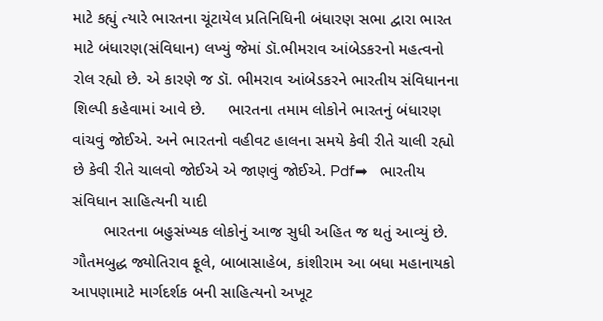માટે કહ્યું ત્યારે ભારતના ચૂંટાયેલ પ્રતિનિધિની બંધારણ સભા દ્વારા ભારત માટે બંધારણ(સંવિધાન) લખ્યું જેમાં ડૉ.ભીમરાવ આંબેડકરનો મહત્વનો રોલ રહ્યો છે. એ કારણે જ ડૉ. ભીમરાવ આંબેડકરને ભારતીય સંવિધાનના શિલ્પી કહેવામાં આવે છે.     ભારતના તમામ લોકોને ભારતનું બંધારણ વાંચવું જોઈએ. અને ભારતનો વહીવટ હાલના સમયે કેવી રીતે ચાલી રહ્યો છે કેવી રીતે ચાલવો જોઈએ એ જાણવું જોઈએ. Pdf➡   ભારતીય સંવિધાન સાહિત્યની યાદી
       ભારતના બહુસંખ્યક લોકોનું આજ સુધી અહિત જ થતું આવ્યું છે. ગૌતમબુદ્ધ જ્યોતિરાવ ફૂલે, બાબાસાહેબ, કાંશીરામ આ બધા મહાનાયકો આપણામાટે માર્ગદર્શક બની સાહિત્યનો અખૂટ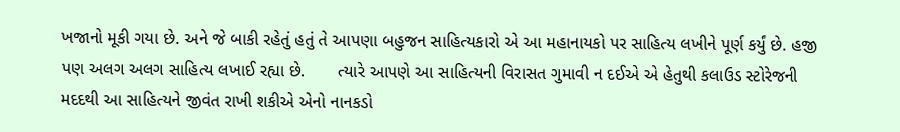ખજાનો મૂકી ગયા છે. અને જે બાકી રહેતું હતું તે આપણા બહુજન સાહિત્યકારો એ આ મહાનાયકો પર સાહિત્ય લખીને પૂર્ણ કર્યું છે. હજી પણ અલગ અલગ સાહિત્ય લખાઈ રહ્યા છે.       ત્યારે આપણે આ સાહિત્યની વિરાસત ગુમાવી ન દઈએ એ હેતુથી કલાઉડ સ્ટોરેજની મદદથી આ સાહિત્યને જીવંત રાખી શકીએ એનો નાનકડો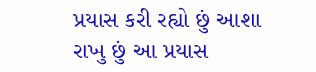પ્રયાસ કરી રહ્યો છું આશા રાખુ છું આ પ્રયાસ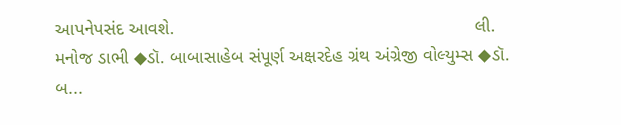આપનેપસંદ આવશે.                                                           લી.                                                     મનોજ ડાભી ◆ડૉ. બાબાસાહેબ સંપૂર્ણ અક્ષરદેહ ગ્રંથ અંગ્રેજી વોલ્યુમ્સ ◆ડૉ. બ...